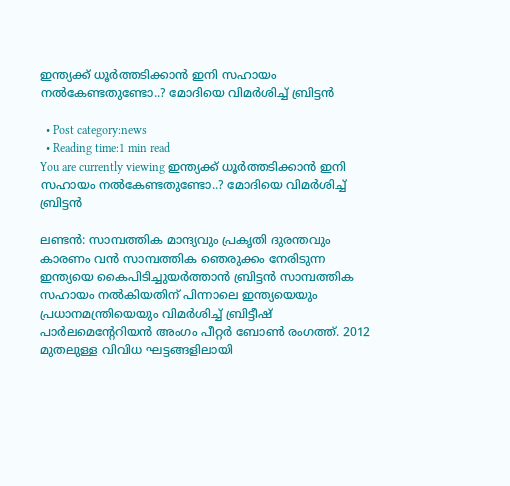ഇന്ത്യക്ക് ധൂര്‍ത്തടിക്കാന്‍ ഇനി സഹായം നല്‍കേണ്ടതുണ്ടോ..? മോദിയെ വിമര്‍ശിച്ച് ബ്രിട്ടന്‍

  • Post category:news
  • Reading time:1 min read
You are currently viewing ഇന്ത്യക്ക് ധൂര്‍ത്തടിക്കാന്‍ ഇനി സഹായം നല്‍കേണ്ടതുണ്ടോ..? മോദിയെ വിമര്‍ശിച്ച് ബ്രിട്ടന്‍

ലണ്ടന്‍: സാമ്പത്തിക മാന്ദ്യവും പ്രകൃതി ദുരന്തവും കാരണം വന്‍ സാമ്പത്തിക ഞെരുക്കം നേരിടുന്ന ഇന്ത്യയെ കൈപിടിച്ചുയര്‍ത്താന്‍ ബ്രിട്ടന്‍ സാമ്പത്തിക സഹായം നല്‍കിയതിന് പിന്നാലെ ഇന്ത്യയെയും പ്രധാനമന്ത്രിയെയും വിമര്‍ശിച്ച് ബ്രിട്ടീഷ് പാര്‍ലമെന്റേറിയന്‍ അംഗം പീറ്റര്‍ ബോണ്‍ രംഗത്ത്. 2012 മുതലുള്ള വിവിധ ഘട്ടങ്ങളിലായി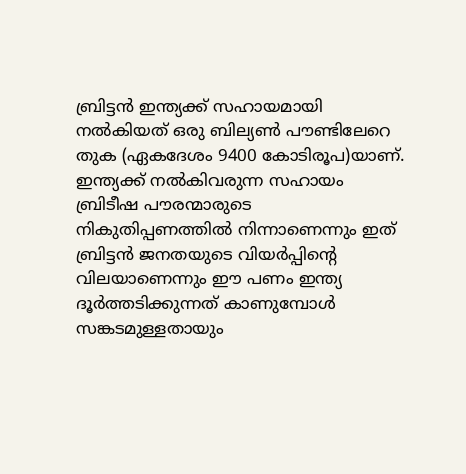ബ്രിട്ടന്‍ ഇന്ത്യക്ക് സഹായമായി നല്‍കിയത് ഒരു ബില്യണ്‍ പൗണ്ടിലേറെ തുക (ഏകദേശം 9400 കോടിരൂപ)യാണ്. ഇന്ത്യക്ക് നല്‍കിവരുന്ന സഹായം ബ്രിടീഷ പൗരന്മാരുടെ നികുതിപ്പണത്തില്‍ നിന്നാണെന്നും ഇത് ബ്രിട്ടന്‍ ജനതയുടെ വിയര്‍പ്പിന്റെ വിലയാണെന്നും ഈ പണം ഇന്ത്യ ദൂര്‍ത്തടിക്കുന്നത് കാണുമ്പോള്‍ സങ്കടമുള്ളതായും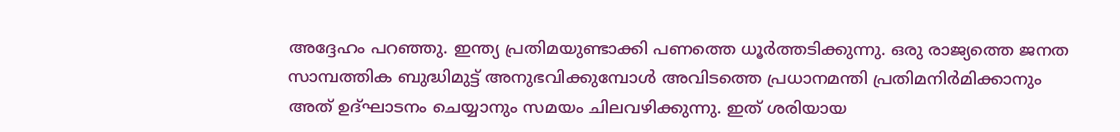അദ്ദേഹം പറഞ്ഞു. ഇന്ത്യ പ്രതിമയുണ്ടാക്കി പണത്തെ ധൂര്‍ത്തടിക്കുന്നു. ഒരു രാജ്യത്തെ ജനത സാമ്പത്തിക ബുദ്ധിമുട്ട് അനുഭവിക്കുമ്പോള്‍ അവിടത്തെ പ്രധാനമന്തി പ്രതിമനിര്‍മിക്കാനും അത് ഉദ്ഘാടനം ചെയ്യാനും സമയം ചിലവഴിക്കുന്നു. ഇത് ശരിയായ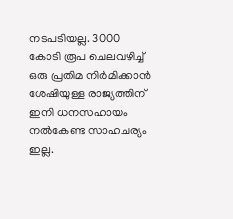നടപടിയല്ല. 3000 കോടി രൂപ ചെലവഴിച്ച് ഒരു പ്രതിമ നിര്‍മിക്കാന്‍ ശേഷിയുള്ള രാജ്യത്തിന് ഇനി ധനസഹായം നല്‍കേണ്ട സാഹചര്യം ഇല്ല.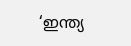‘ഇന്ത്യ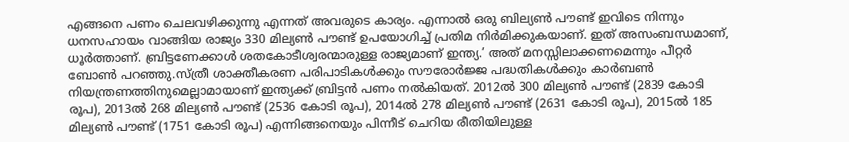എങ്ങനെ പണം ചെലവഴിക്കുന്നു എന്നത് അവരുടെ കാര്യം. എന്നാല്‍ ഒരു ബില്യണ്‍ പൗണ്ട് ഇവിടെ നിന്നും ധനസഹായം വാങ്ങിയ രാജ്യം 330 മില്യണ്‍ പൗണ്ട് ഉപയോഗിച്ച് പ്രതിമ നിര്‍മിക്കുകയാണ്. ഇത് അസംബന്ധമാണ്, ധൂര്‍ത്താണ്. ബ്രിട്ടണേക്കാള്‍ ശതകോടീശ്വരന്മാരുള്ള രാജ്യമാണ് ഇന്ത്യ.’ അത് മനസ്സിലാക്കണമെന്നും പീറ്റര്‍ ബോണ്‍ പറഞ്ഞു.സ്ത്രീ ശാക്തീകരണ പരിപാടികള്‍ക്കും സൗരോര്‍ജ്ജ പദ്ധതികള്‍ക്കും കാര്‍ബണ്‍ നിയന്ത്രണത്തിനുമെല്ലാമായാണ് ഇന്ത്യക്ക് ബ്രിട്ടന്‍ പണം നല്‍കിയത്. 2012ല്‍ 300 മില്യണ്‍ പൗണ്ട് (2839 കോടി രൂപ), 2013ല്‍ 268 മില്യണ്‍ പൗണ്ട് (2536 കോടി രൂപ), 2014ല്‍ 278 മില്യണ്‍ പൗണ്ട് (2631 കോടി രൂപ), 2015ല്‍ 185 മില്യണ്‍ പൗണ്ട് (1751 കോടി രൂപ) എന്നിങ്ങനെയും പിന്നീട് ചെറിയ രീതിയിലുള്ള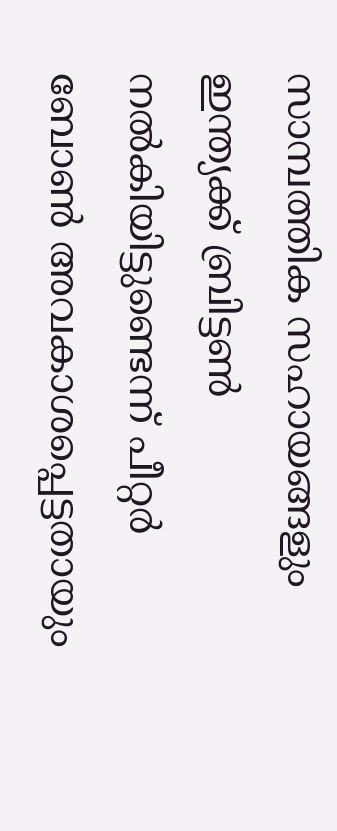സാമ്പത്തിക സഹായങ്ങളും ഇന്ത്യക്ക് ബ്രിട്ടണ്‍ നല്‍കിയിട്ടുണ്ടെന്ന് പീറ്റര്‍ ബോണ്‍ അവകാശപ്പെട്ടതായും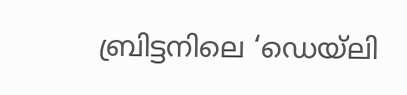ബ്രിട്ടനിലെ ‘ഡെയ്ലി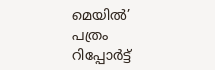മെയില്‍’ പത്രം റിപ്പോര്‍ട്ട്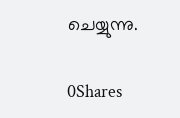ചെയ്യുന്നു.

0Shares